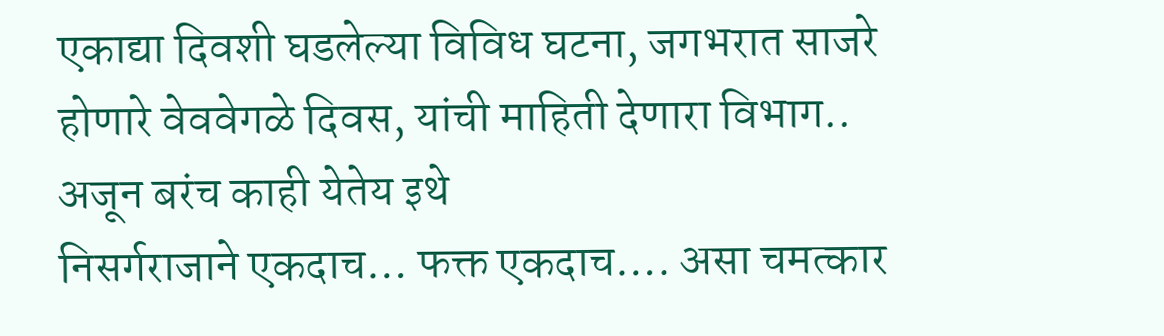एकाद्या दिवशी घडलेल्या विविध घटना, जगभरात साजरे होणारे वेववेगळे दिवस, यांची माहिती देणारा विभाग.. अजून बरंच काही येतेय इथे
निसर्गराजाने एकदाच… फक्त एकदाच…. असा चमत्कार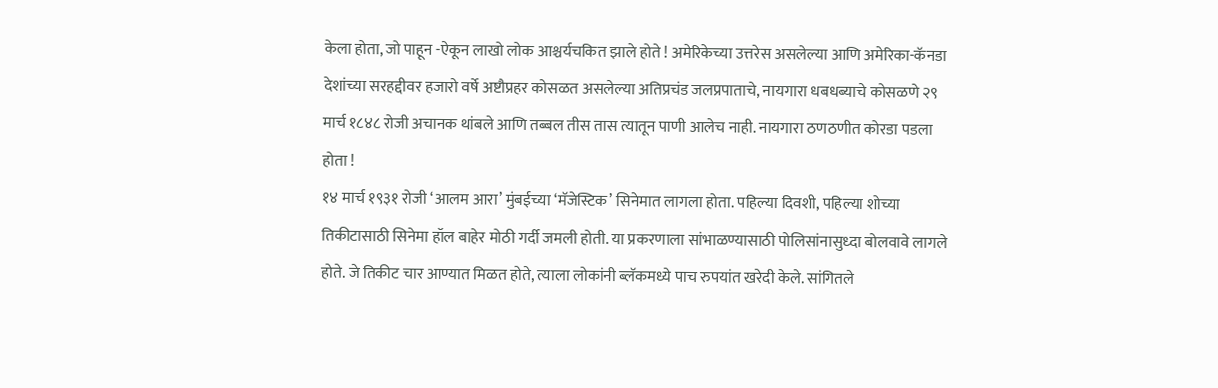केला होता, जो पाहून -ऐकून लाखो लोक आश्चर्यचकित झाले होते ! अमेरिकेच्या उत्तरेस असलेल्या आणि अमेरिका-कॅनडा देशांच्या सरहद्दीवर हजारो वर्षे अष्टौप्रहर कोसळत असलेल्या अतिप्रचंड जलप्रपाताचे, नायगारा धबधब्याचे कोसळणे २९ मार्च १८४८ रोजी अचानक थांबले आणि तब्बल तीस तास त्यातून पाणी आलेच नाही. नायगारा ठणठणीत कोरडा पडला होता !
१४ मार्च १९३१ रोजी ‘आलम आरा’ मुंबईच्या ‘मॅजेस्टिक’ सिनेमात लागला होता. पहिल्या दिवशी, पहिल्या शोच्या तिकीटासाठी सिनेमा हॉल बाहेर मोठी गर्दी जमली होती. या प्रकरणाला सांभाळण्यासाठी पोलिसांनासुध्दा बोलवावे लागले होते. जे तिकीट चार आण्यात मिळत होते, त्याला लोकांनी ब्लॅकमध्ये पाच रुपयांत खरेदी केले. सांगितले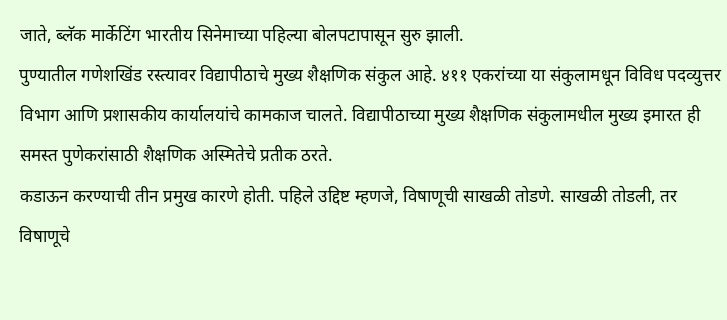जाते, ब्लॅक मार्केटिंग भारतीय सिनेमाच्या पहिल्या बोलपटापासून सुरु झाली.
पुण्यातील गणेशखिंड रस्त्यावर विद्यापीठाचे मुख्य शैक्षणिक संकुल आहे. ४११ एकरांच्या या संकुलामधून विविध पदव्युत्तर विभाग आणि प्रशासकीय कार्यालयांचे कामकाज चालते. विद्यापीठाच्या मुख्य शैक्षणिक संकुलामधील मुख्य इमारत ही समस्त पुणेकरांसाठी शैक्षणिक अस्मितेचे प्रतीक ठरते.
कडाऊन करण्याची तीन प्रमुख कारणे होती. पहिले उद्दिष्ट म्हणजे, विषाणूची साखळी तोडणे. साखळी तोडली, तर विषाणूचे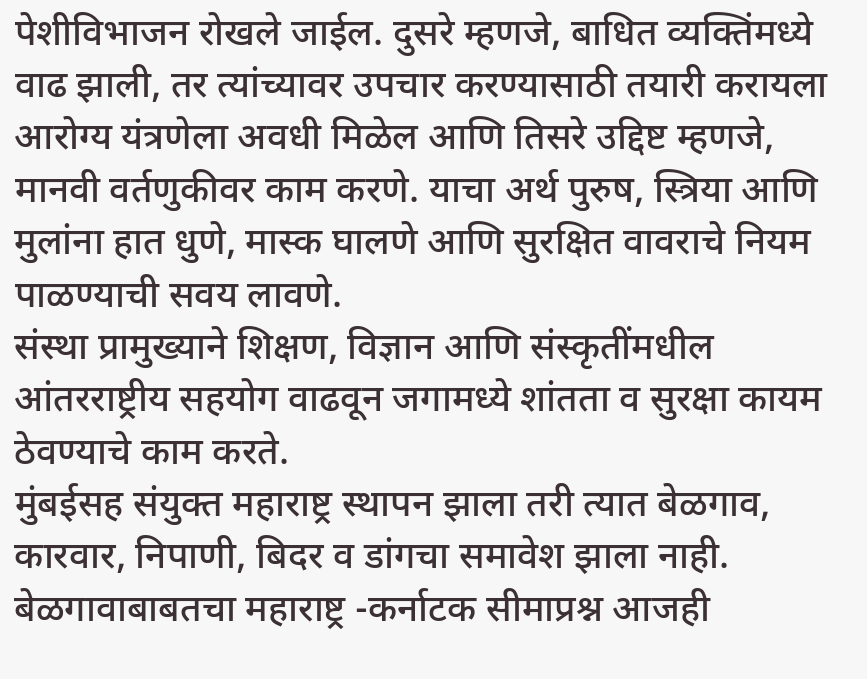पेशीविभाजन रोखले जाईल. दुसरे म्हणजे, बाधित व्यक्तिंमध्ये वाढ झाली, तर त्यांच्यावर उपचार करण्यासाठी तयारी करायला आरोग्य यंत्रणेला अवधी मिळेल आणि तिसरे उद्दिष्ट म्हणजे, मानवी वर्तणुकीवर काम करणे. याचा अर्थ पुरुष, स्त्रिया आणि मुलांना हात धुणे, मास्क घालणे आणि सुरक्षित वावराचे नियम पाळण्याची सवय लावणे.
संस्था प्रामुख्याने शिक्षण, विज्ञान आणि संस्कृतींमधील आंतरराष्ट्रीय सहयोग वाढवून जगामध्ये शांतता व सुरक्षा कायम ठेवण्याचे काम करते.
मुंबईसह संयुक्त महाराष्ट्र स्थापन झाला तरी त्यात बेळगाव, कारवार, निपाणी, बिदर व डांगचा समावेश झाला नाही. बेळगावाबाबतचा महाराष्ट्र -कर्नाटक सीमाप्रश्न आजही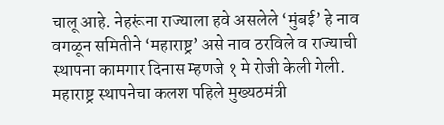चालू आहे. नेहरूंना राज्याला हवे असलेले ‘मुंबई’ हे नाव वगळून समितीने ‘महाराष्ट्र’ असे नाव ठरविले व राज्याची स्थापना कामगार दिनास म्हणजे १ मे रोजी केली गेली. महाराष्ट्र स्थापनेचा कलश पहिले मुख्यठमंत्री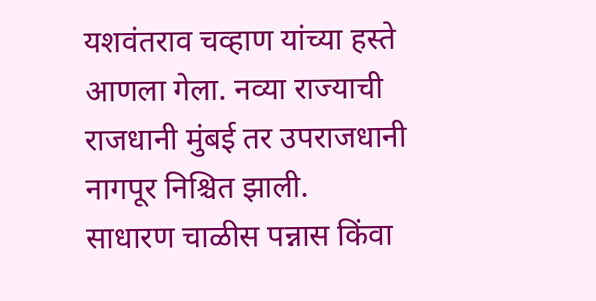यशवंतराव चव्हाण यांच्या हस्ते आणला गेला. नव्या राज्याची राजधानी मुंबई तर उपराजधानी नागपूर निश्चित झाली.
साधारण चाळीस पन्नास किंवा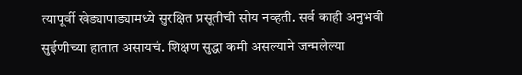त्यापूर्वी खेड्यापाड्यामध्ये सुरक्षित प्रसूतीची सोय नव्हती. सर्व काही अनुभवी सुईणीच्या हातात असायचं. शिक्षण सुद्धा कमी असल्याने जन्मलेल्या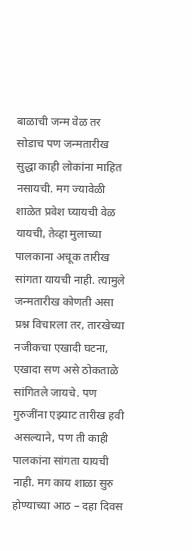बाळाची जन्म वेळ तर सोडाच पण जन्मतारीख सुद्धा काही लोकांना माहित नसायची. मग ज्यावेळी शाळेत प्रवेश घ्यायची वेळ यायची, तेव्हा मुलाच्या पालकाना अचूक तारीख सांगता यायची नाही. त्यामुले जन्मतारीख कोणती असा प्रश्न विचारला तर, तारखेच्या नजीकचा एखादी घटना, एखादा सण असे ठोकताळे सांगितले जायचे. पण गुरुजींना एझ्याट तारीख हवी असल्याने, पण ती काही पालकांना सांगता यायची नाही. मग काय शाळा सुरु होण्याच्या आठ – दहा दिवस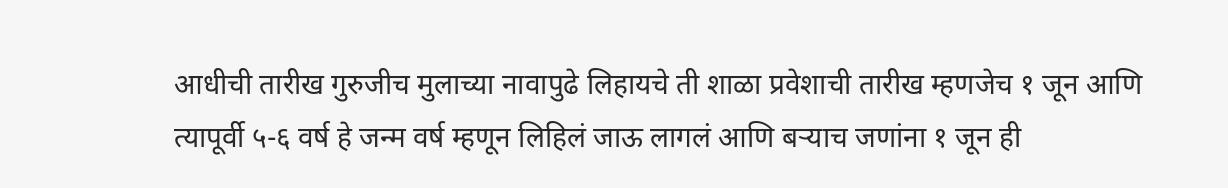आधीची तारीख गुरुजीच मुलाच्या नावापुढे लिहायचे ती शाळा प्रवेशाची तारीख म्हणजेच १ जून आणि त्यापूर्वी ५-६ वर्ष हे जन्म वर्ष म्हणून लिहिलं जाऊ लागलं आणि बऱ्याच जणांना १ जून ही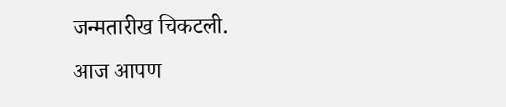जन्मतारीख चिकटली.
आज आपण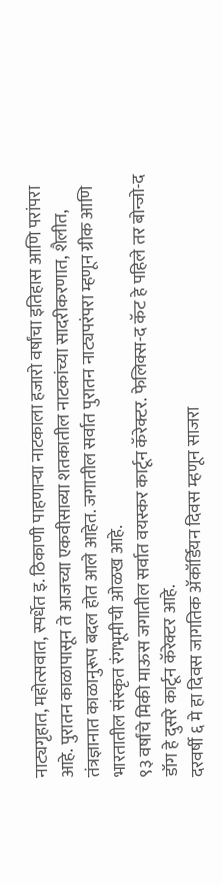नाट्यगृहात, महोत्सवात, स्पर्धेत इ. ठिकाणी पाहणाऱ्या नाटकाला हजारो वर्षांचा इतिहास आणि परांपरा आहे. पुरातन काळापासून ते आजच्या एकवीसाव्या शतकातील नाटकांच्या सादरीकरणात, शैलीत, तंत्रज्ञानात काळानुरूप बदल होत आले आहेत. जगातील सर्वात पुरातन नाट्यपरंपरा म्हणून ग्रीक आणि भारतातील संस्कृत रंगभूमीची ओळख आहे.
९३ वर्षांचे मिकी माऊस जगातील सर्वात वयस्कर कार्टून कॅरेक्टर. फेलिक्स-द कॅट हे पहिले तर बोन्जो-द डॉग हे दुसरे कार्टून कॅरेक्टर आहे.
दरवर्षी ६ मे हा दिवस जागतिक ॲकॉर्डियन दिवस म्हणून साजरा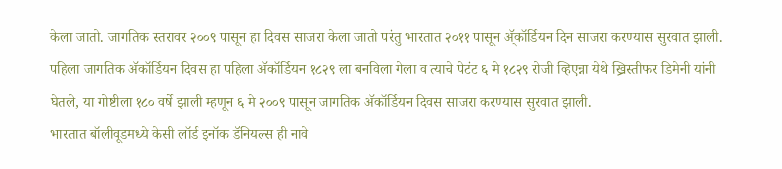केला जातो. जागतिक स्तरावर २००९ पासून हा दिवस साजरा केला जातो परंतु भारतात २०११ पासून ॲ्कॉर्डियन दिन साजरा करण्यास सुरवात झाली. पहिला जागतिक ॲकॉर्डियन दिवस हा पहिला ॲकॉर्डियन १८२९ ला बनविला गेला व त्याचे पेटंट ६ मे १८२९ रोजी व्हिएन्ना येथे ख्रिस्तीफर डिमेनी यांनी घेतले, या गोष्टीला १८० वर्षे झाली म्हणून ६ मे २००९ पासून जागतिक ॲकॉर्डियन दिवस साजरा करण्यास सुरवात झाली.
भारतात बॉलीवूडमध्ये केसी लॉर्ड इनॉक डॅनियल्स ही नावे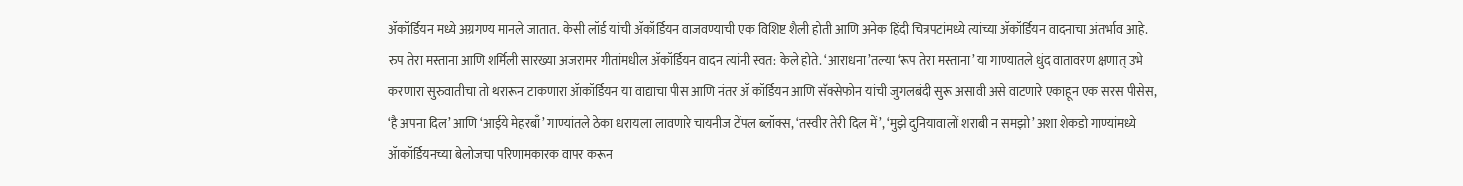ॲकॉर्डियन मध्ये अग्रगण्य मानले जातात. केसी लॉर्ड यांची ॲकॉर्डियन वाजवण्याची एक विशिष्ट शैली होती आणि अनेक हिंदी चित्रपटांमध्ये त्यांच्या ॲकॉर्डियन वादनाचा अंतर्भाव आहे. रुप तेरा मस्ताना आणि शर्मिली सारख्या अजरामर गीतांमधील ॲकॉर्डियन वादन त्यांनी स्वत: केले होते. ‘आराधना’तल्या ‘रूप तेरा मस्ताना’ या गाण्यातले धुंद वातावरण क्षणात् उभे करणारा सुरुवातीचा तो थरारून टाकणारा ॲाकॉर्डियन या वाद्याचा पीस आणि नंतर ॲ कॉर्डियन आणि सॅक्सेफोन यांची जुगलबंदी सुरू असावी असे वाटणारे एकाहून एक सरस पीसेस, ‘है अपना दिल’ आणि ‘आईये मेहरबाँ’ गाण्यांतले ठेका धरायला लावणारे चायनीज टेंपल ब्लॉक्स, ‘तस्वीर तेरी दिल में’, ‘मुझे दुनियावालों शराबी न समझो’ अशा शेकडो गाण्यांमध्ये ॲाकॉर्डियनच्या बेलोजचा परिणामकारक वापर करून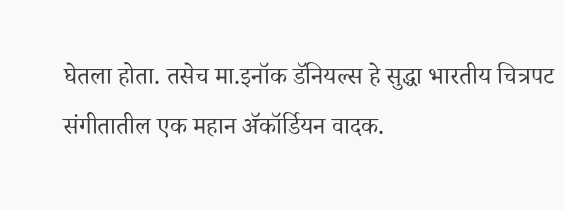घेतला होता. तसेच मा.इनॉक डॅनियल्स हे सुद्धा भारतीय चित्रपट संगीतातील एक महान ॲकॉर्डियन वादक.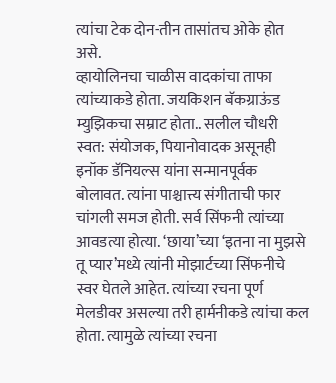त्यांचा टेक दोन-तीन तासांतच ओके होत असे.
व्हायोलिनचा चाळीस वादकांचा ताफा त्यांच्याकडे होता. जयकिशन बॅकग्राऊंड म्युझिकचा सम्राट होता.. सलील चौधरी स्वत: संयोजक, पियानोवादक असूनही इनॉक डॅनियल्स यांना सन्मानपूर्वक बोलावत. त्यांना पाश्चात्त्य संगीताची फार चांगली समज होती. सर्व सिंफनी त्यांच्या आवडत्या होत्या. ‘छाया’च्या ‘इतना ना मुझसे तू प्यार’मध्ये त्यांनी मोझार्टच्या सिंफनीचे स्वर घेतले आहेत. त्यांच्या रचना पूर्ण मेलडीवर असल्या तरी हार्मनीकडे त्यांचा कल होता. त्यामुळे त्यांच्या रचना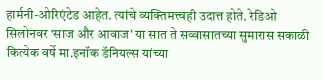हार्मनी-ओरिएंटेड आहेत. त्यांचे व्यक्तिमत्त्वही उदात्त होते. रेडिओ सिलोनवर ‘साज और आवाज’ या सात ते सव्वासातच्या सुमारास सकाळी कित्येक वर्षे मा.इनॉक डॅनियल्स यांच्या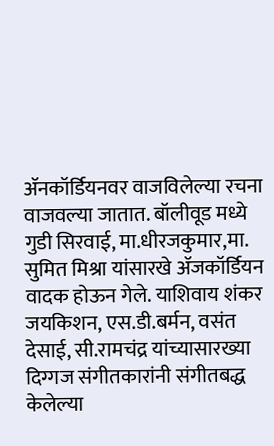ॲनकॉर्डियनवर वाजविलेल्या रचना वाजवल्या जातात. बॉलीवूड मध्ये गुडी सिरवाई, मा.धीरजकुमार,मा. सुमित मिश्रा यांसारखे ॲजकॉर्डियन वादक होऊन गेले. याशिवाय शंकर जयकिशन, एस.डी.बर्मन, वसंत देसाई, सी.रामचंद्र यांच्यासारख्या दिग्गज संगीतकारांनी संगीतबद्ध केलेल्या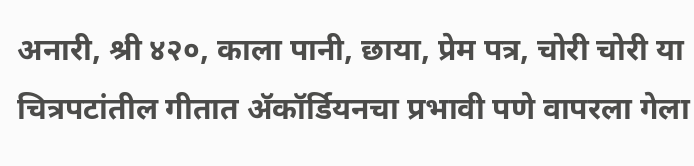अनारी, श्री ४२०, काला पानी, छाया, प्रेम पत्र, चोरी चोरी या चित्रपटांतील गीतात ॲकॉर्डियनचा प्रभावी पणे वापरला गेला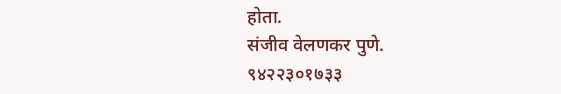होता.
संजीव वेलणकर पुणे.
९४२२३०१७३३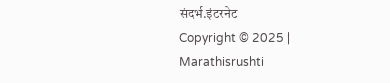संदर्भ.इंटरनेट
Copyright © 2025 | Marathisrushti